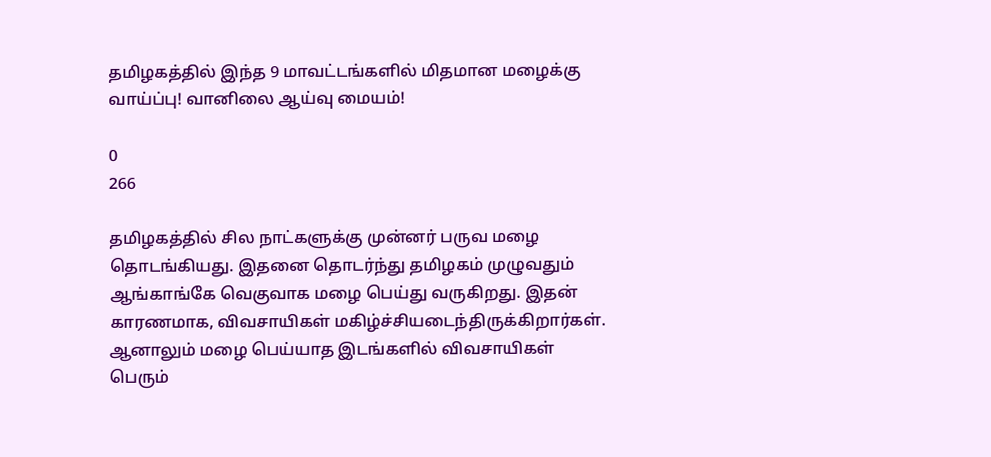தமிழகத்தில் இந்த 9 மாவட்டங்களில் மிதமான மழைக்கு வாய்ப்பு! வானிலை ஆய்வு மையம்!

0
266

தமிழகத்தில் சில நாட்களுக்கு முன்னர் பருவ மழை தொடங்கியது. இதனை தொடர்ந்து தமிழகம் முழுவதும் ஆங்காங்கே வெகுவாக மழை பெய்து வருகிறது. இதன் காரணமாக, விவசாயிகள் மகிழ்ச்சியடைந்திருக்கிறார்கள். ஆனாலும் மழை பெய்யாத இடங்களில் விவசாயிகள் பெரும்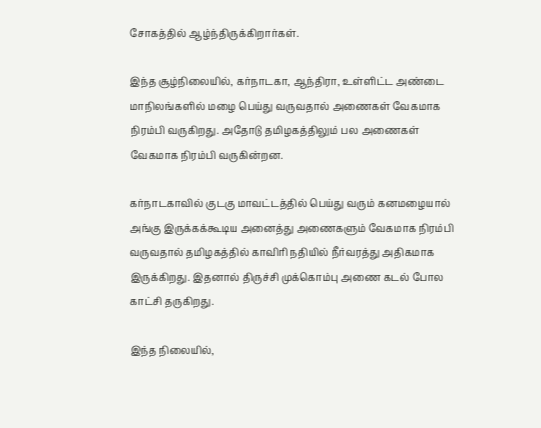சோகத்தில் ஆழ்ந்திருக்கிறார்கள்.

இந்த சூழ்நிலையில், கர்நாடகா, ஆந்திரா, உள்ளிட்ட அண்டை மாநிலங்களில் மழை பெய்து வருவதால் அணைகள் வேகமாக நிரம்பி வருகிறது. அதோடு தமிழகத்திலும் பல அணைகள் வேகமாக நிரம்பி வருகின்றன.

கர்நாடகாவில் குடகு மாவட்டத்தில் பெய்து வரும் கனமழையால் அங்கு இருக்கக்கூடிய அனைத்து அணைகளும் வேகமாக நிரம்பி வருவதால் தமிழகத்தில் காவிரி நதியில் நீர்வரத்து அதிகமாக இருக்கிறது. இதனால் திருச்சி முக்கொம்பு அணை கடல் போல காட்சி தருகிறது.

இந்த நிலையில்,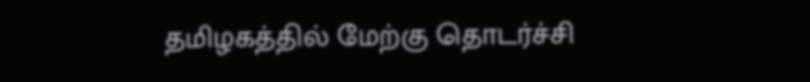தமிழகத்தில் மேற்கு தொடர்ச்சி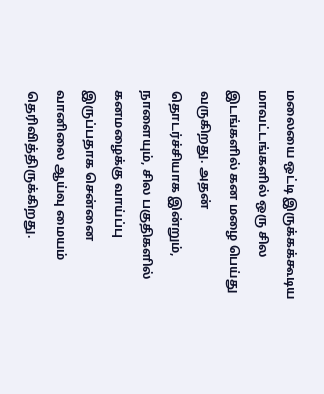மலையை ஒட்டி இருக்கக்கூடிய மாவட்டங்களில் ஒரு சில இடங்களில் கன மழை பெய்து வருகிறது. அதன் தொடர்ச்சியாக இன்றும், நாளையும், சில பகுதிகளில் கனமழைக்கு வாய்ப்பு இருப்பதாக சென்னை வானிலை ஆய்வு மையம் தெரிவித்திருக்கிறது.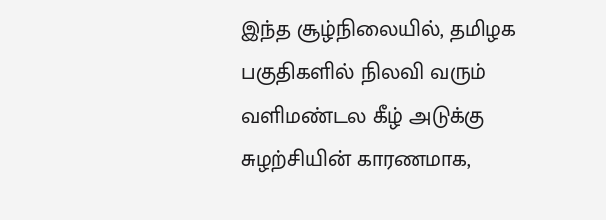இந்த சூழ்நிலையில், தமிழக பகுதிகளில் நிலவி வரும் வளிமண்டல கீழ் அடுக்கு சுழற்சியின் காரணமாக,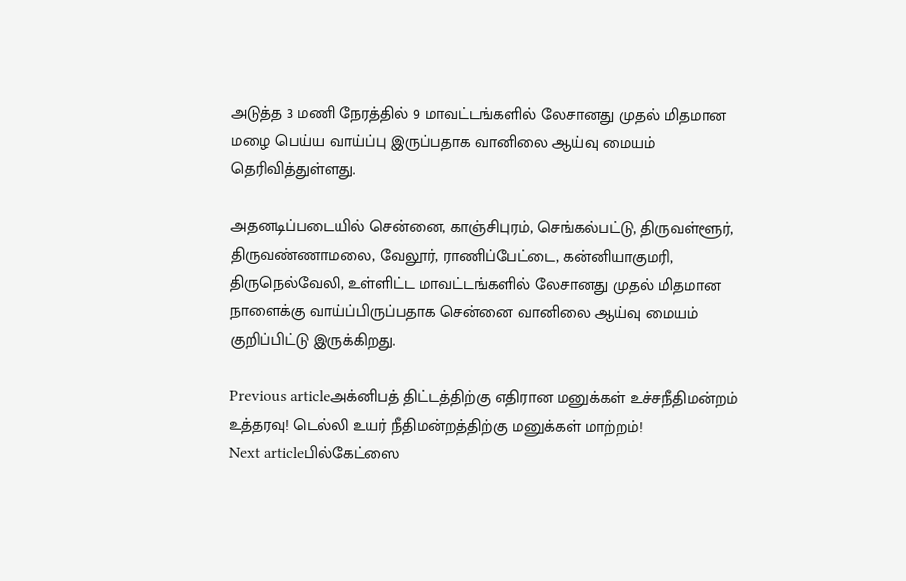அடுத்த 3 மணி நேரத்தில் 9 மாவட்டங்களில் லேசானது முதல் மிதமான மழை பெய்ய வாய்ப்பு இருப்பதாக வானிலை ஆய்வு மையம் தெரிவித்துள்ளது.

அதனடிப்படையில் சென்னை, காஞ்சிபுரம், செங்கல்பட்டு, திருவள்ளூர், திருவண்ணாமலை, வேலூர், ராணிப்பேட்டை, கன்னியாகுமரி, திருநெல்வேலி, உள்ளிட்ட மாவட்டங்களில் லேசானது முதல் மிதமான நாளைக்கு வாய்ப்பிருப்பதாக சென்னை வானிலை ஆய்வு மையம் குறிப்பிட்டு இருக்கிறது.

Previous articleஅக்னிபத் திட்டத்திற்கு எதிரான மனுக்கள் உச்சநீதிமன்றம் உத்தரவு! டெல்லி உயர் நீதிமன்றத்திற்கு மனுக்கள் மாற்றம்!
Next articleபில்கேட்ஸை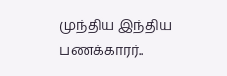முந்திய இந்திய பணக்காரர்..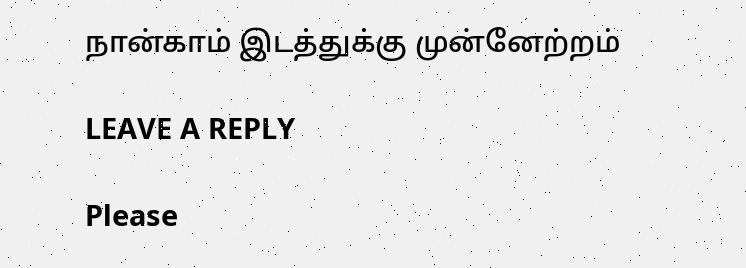நான்காம் இடத்துக்கு முன்னேற்றம்

LEAVE A REPLY

Please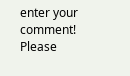enter your comment!
Please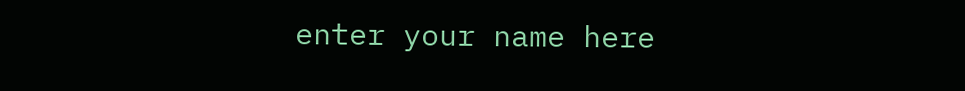enter your name here